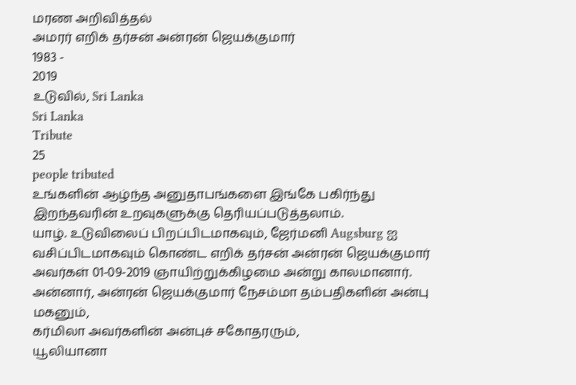மரண அறிவித்தல்
அமரர் எறிக் தர்சன் அன்ரன் ஜெயக்குமார்
1983 -
2019
உடுவில், Sri Lanka
Sri Lanka
Tribute
25
people tributed
உங்களின் ஆழ்ந்த அனுதாபங்களை இங்கே பகிர்ந்து இறந்தவரின் உறவுகளுக்கு தெரியப்படுத்தலாம்.
யாழ். உடுவிலைப் பிறப்பிடமாகவும், ஜேர்மனி Augsburg ஐ வசிப்பிடமாகவும் கொண்ட எறிக் தர்சன் அன்ரன் ஜெயக்குமார் அவர்கள் 01-09-2019 ஞாயிற்றுக்கிழமை அன்று காலமானார்.
அன்னார், அன்ரன் ஜெயக்குமார் நேசம்மா தம்பதிகளின் அன்பு மகனும்,
கர்மிலா அவர்களின் அன்புச் சகோதரரும்,
யூலியானா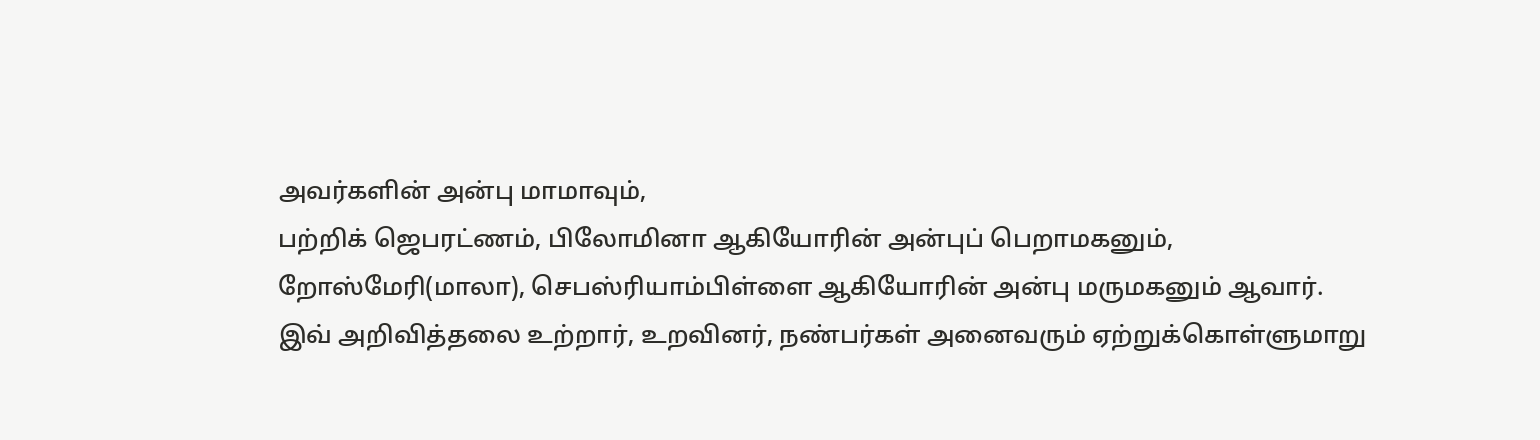அவர்களின் அன்பு மாமாவும்,
பற்றிக் ஜெபரட்ணம், பிலோமினா ஆகியோரின் அன்புப் பெறாமகனும்,
றோஸ்மேரி(மாலா), செபஸ்ரியாம்பிள்ளை ஆகியோரின் அன்பு மருமகனும் ஆவார்.
இவ் அறிவித்தலை உற்றார், உறவினர், நண்பர்கள் அனைவரும் ஏற்றுக்கொள்ளுமாறு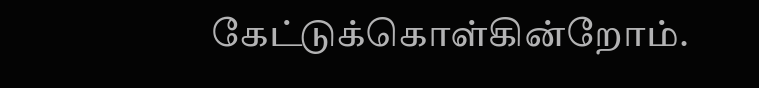கேட்டுக்கொள்கின்றோம்.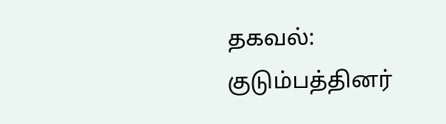தகவல்:
குடும்பத்தினர்